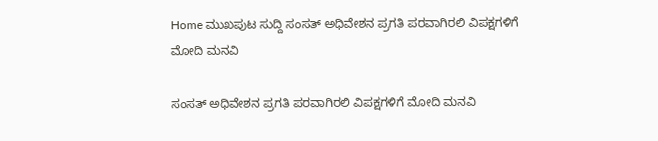Home ಮುಖಪುಟ ಸುದ್ದಿ ಸಂಸತ್ ಅಧಿವೇಶನ ಪ್ರಗತಿ ಪರವಾಗಿರಲಿ ವಿಪಕ್ಷಗಳಿಗೆ ಮೋದಿ ಮನವಿ

ಸಂಸತ್ ಅಧಿವೇಶನ ಪ್ರಗತಿ ಪರವಾಗಿರಲಿ ವಿಪಕ್ಷಗಳಿಗೆ ಮೋದಿ ಮನವಿ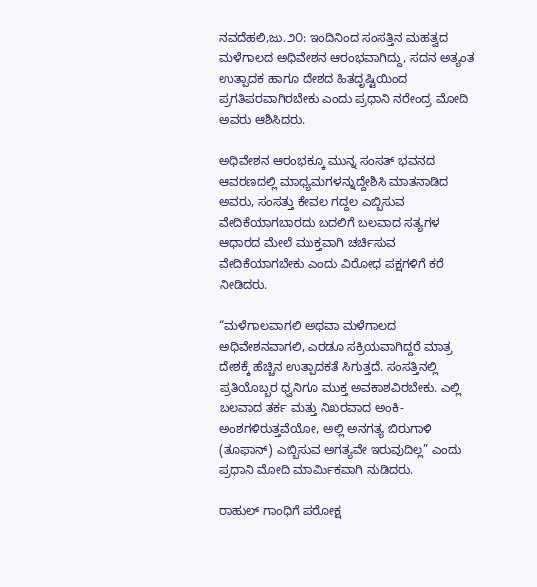ನವದೆಹಲಿ,ಜು.೨೦: ಇಂದಿನಿಂದ ಸಂಸತ್ತಿನ ಮಹತ್ವದ ಮಳೆಗಾಲದ ಅಧಿವೇಶನ ಆರಂಭವಾಗಿದ್ದು, ಸದನ ಅತ್ಯಂತ ಉತ್ಪಾದಕ ಹಾಗೂ ದೇಶದ ಹಿತದೃಷ್ಟಿಯಿಂದ ಪ್ರಗತಿಪರವಾಗಿರಬೇಕು ಎಂದು ಪ್ರಧಾನಿ ನರೇಂದ್ರ ಮೋದಿ ಅವರು ಆಶಿಸಿದರು.

ಅಧಿವೇಶನ ಆರಂಭಕ್ಕೂ ಮುನ್ನ ಸಂಸತ್ ಭವನದ ಆವರಣದಲ್ಲಿ ಮಾಧ್ಯಮಗಳನ್ನುದ್ದೇಶಿಸಿ ಮಾತನಾಡಿದ ಅವರು, ಸಂಸತ್ತು ಕೇವಲ ಗದ್ದಲ ಎಬ್ಬಿಸುವ ವೇದಿಕೆಯಾಗಬಾರದು ಬದಲಿಗೆ ಬಲವಾದ ಸತ್ಯಗಳ ಆಧಾರದ ಮೇಲೆ ಮುಕ್ತವಾಗಿ ಚರ್ಚಿಸುವ ವೇದಿಕೆಯಾಗಬೇಕು ಎಂದು ವಿರೋಧ ಪಕ್ಷಗಳಿಗೆ ಕರೆ ನೀಡಿದರು.

“ಮಳೆಗಾಲವಾಗಲಿ ಅಥವಾ ಮಳೆಗಾಲದ ಅಧಿವೇಶನವಾಗಲಿ, ಎರಡೂ ಸಕ್ರಿಯವಾಗಿದ್ದರೆ ಮಾತ್ರ ದೇಶಕ್ಕೆ ಹೆಚ್ಚಿನ ಉತ್ಪಾದಕತೆ ಸಿಗುತ್ತದೆ. ಸಂಸತ್ತಿನಲ್ಲಿ ಪ್ರತಿಯೊಬ್ಬರ ಧ್ವನಿಗೂ ಮುಕ್ತ ಅವಕಾಶವಿರಬೇಕು. ಎಲ್ಲಿ ಬಲವಾದ ತರ್ಕ ಮತ್ತು ನಿಖರವಾದ ಅಂಕಿ-ಅಂಶಗಳಿರುತ್ತವೆಯೋ, ಅಲ್ಲಿ ಅನಗತ್ಯ ಬಿರುಗಾಳಿ (ತೂಫಾನ್) ಎಬ್ಬಿಸುವ ಅಗತ್ಯವೇ ಇರುವುದಿಲ್ಲ” ಎಂದು ಪ್ರಧಾನಿ ಮೋದಿ ಮಾರ್ಮಿಕವಾಗಿ ನುಡಿದರು.

ರಾಹುಲ್ ಗಾಂಧಿಗೆ ಪರೋಕ್ಷ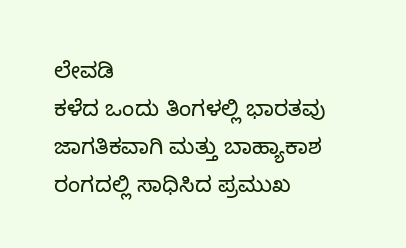ಲೇವಡಿ
ಕಳೆದ ಒಂದು ತಿಂಗಳಲ್ಲಿ ಭಾರತವು ಜಾಗತಿಕವಾಗಿ ಮತ್ತು ಬಾಹ್ಯಾಕಾಶ ರಂಗದಲ್ಲಿ ಸಾಧಿಸಿದ ಪ್ರಮುಖ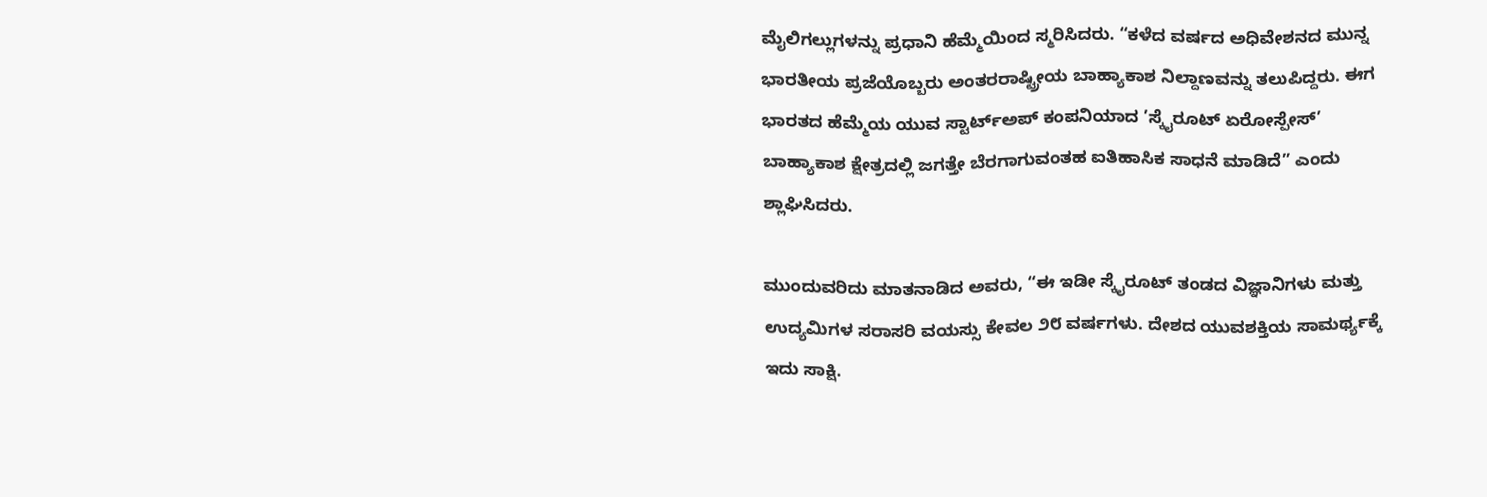ಮೈಲಿಗಲ್ಲುಗಳನ್ನು ಪ್ರಧಾನಿ ಹೆಮ್ಮೆಯಿಂದ ಸ್ಮರಿಸಿದರು. “ಕಳೆದ ವರ್ಷದ ಅಧಿವೇಶನದ ಮುನ್ನ ಭಾರತೀಯ ಪ್ರಜೆಯೊಬ್ಬರು ಅಂತರರಾಷ್ಟ್ರೀಯ ಬಾಹ್ಯಾಕಾಶ ನಿಲ್ದಾಣವನ್ನು ತಲುಪಿದ್ದರು. ಈಗ ಭಾರತದ ಹೆಮ್ಮೆಯ ಯುವ ಸ್ಟಾರ್ಟ್‌ಅಪ್ ಕಂಪನಿಯಾದ ’ಸ್ಕೈರೂಟ್ ಏರೋಸ್ಪೇಸ್’ ಬಾಹ್ಯಾಕಾಶ ಕ್ಷೇತ್ರದಲ್ಲಿ ಜಗತ್ತೇ ಬೆರಗಾಗುವಂತಹ ಐತಿಹಾಸಿಕ ಸಾಧನೆ ಮಾಡಿದೆ” ಎಂದು ಶ್ಲಾಘಿಸಿದರು.

ಮುಂದುವರಿದು ಮಾತನಾಡಿದ ಅವರು, “ಈ ಇಡೀ ಸ್ಕೈರೂಟ್ ತಂಡದ ವಿಜ್ಞಾನಿಗಳು ಮತ್ತು ಉದ್ಯಮಿಗಳ ಸರಾಸರಿ ವಯಸ್ಸು ಕೇವಲ ೨೮ ವರ್ಷಗಳು. ದೇಶದ ಯುವಶಕ್ತಿಯ ಸಾಮರ್ಥ್ಯಕ್ಕೆ ಇದು ಸಾಕ್ಷಿ.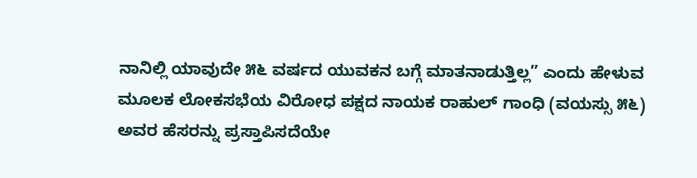ನಾನಿಲ್ಲಿ ಯಾವುದೇ ೫೬ ವರ್ಷದ ಯುವಕನ ಬಗ್ಗೆ ಮಾತನಾಡುತ್ತಿಲ್ಲ” ಎಂದು ಹೇಳುವ ಮೂಲಕ ಲೋಕಸಭೆಯ ವಿರೋಧ ಪಕ್ಷದ ನಾಯಕ ರಾಹುಲ್ ಗಾಂಧಿ (ವಯಸ್ಸು ೫೬) ಅವರ ಹೆಸರನ್ನು ಪ್ರಸ್ತಾಪಿಸದೆಯೇ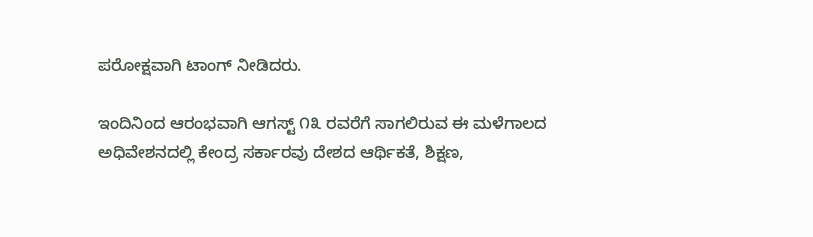ಪರೋಕ್ಷವಾಗಿ ಟಾಂಗ್ ನೀಡಿದರು.

ಇಂದಿನಿಂದ ಆರಂಭವಾಗಿ ಆಗಸ್ಟ್ ೧೩ ರವರೆಗೆ ಸಾಗಲಿರುವ ಈ ಮಳೆಗಾಲದ ಅಧಿವೇಶನದಲ್ಲಿ ಕೇಂದ್ರ ಸರ್ಕಾರವು ದೇಶದ ಆರ್ಥಿಕತೆ, ಶಿಕ್ಷಣ,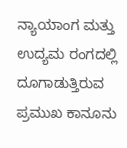ನ್ಯಾಯಾಂಗ ಮತ್ತು ಉದ್ಯಮ ರಂಗದಲ್ಲಿ ದೂಗಾಡುತ್ತಿರುವ ಪ್ರಮುಖ ಕಾನೂನು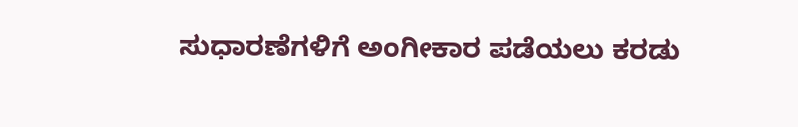ಸುಧಾರಣೆಗಳಿಗೆ ಅಂಗೀಕಾರ ಪಡೆಯಲು ಕರಡು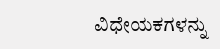ವಿಧೇಯಕಗಳನ್ನು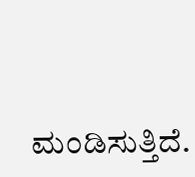ಮಂಡಿಸುತ್ತಿದೆ.